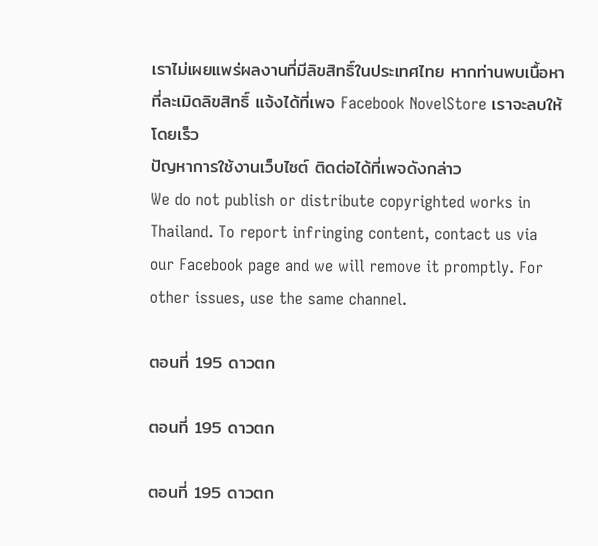เราไม่เผยแพร่ผลงานที่มีลิขสิทธิ์ในประเทศไทย หากท่านพบเนื้อหาที่ละเมิดลิขสิทธิ์ แจ้งได้ที่เพจ Facebook NovelStore เราจะลบให้โดยเร็ว
ปัญหาการใช้งานเว็บไซต์ ติดต่อได้ที่เพจดังกล่าว
We do not publish or distribute copyrighted works in Thailand. To report infringing content, contact us via our Facebook page and we will remove it promptly. For other issues, use the same channel.

ตอนที่ 195 ดาวตก

ตอนที่ 195 ดาวตก

ตอนที่ 195 ดาวตก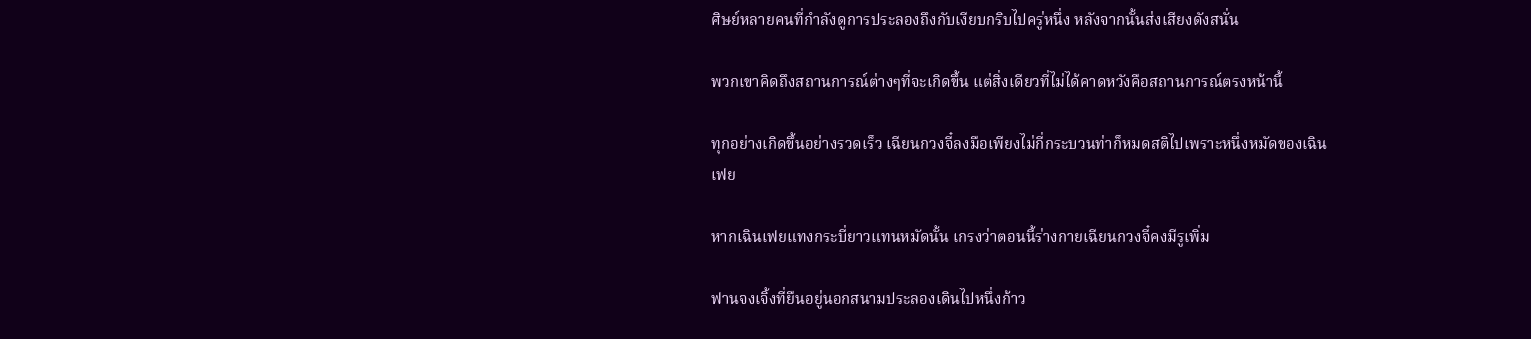ศิษย์หลายคนที่กำลังดูการประลองถึงกับเงียบกริบไปครู่หนึ่ง หลังจากนั้นส่งเสียงดังสนั่น

พวกเขาคิดถึงสถานการณ์ต่างๆที่จะเกิดขึ้น แต่สิ่งเดียวที่ไม่ได้คาดหวังคือสถานการณ์ตรงหน้านี้

ทุกอย่างเกิดขึ้นอย่างรวดเร็ว เฉียนกวงจี๋ลงมือเพียงไม่กี่กระบวนท่าก็หมดสติไปเพราะหนึ่งหมัดของเฉินเฟย

หากเฉินเฟยแทงกระบี่ยาวแทนหมัดนั้น เกรงว่าตอนนี้ร่างกายเฉียนกวงจี๋คงมีรูเพิ่ม

ฟานจงเจิ้งที่ยืนอยู่นอกสนามประลองเดินไปหนึ่งก้าว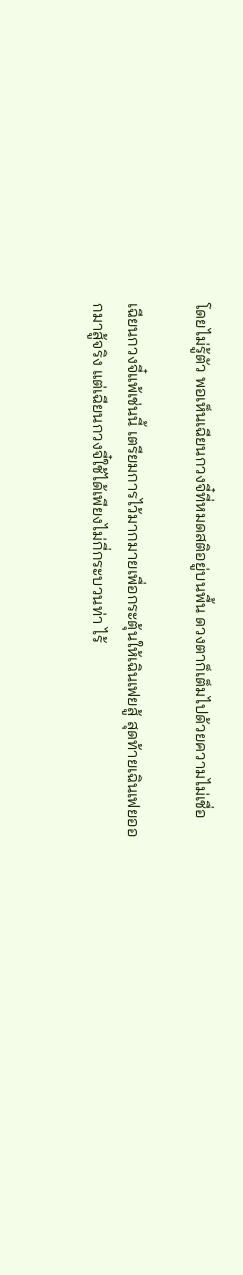โดยไม่รู้ตัว พอเห็นเฉียนกวงจี๋ที่หมดสติอยู่บนพื้น ดวงตาก็เต็มไปด้วยความไม่เชื่อ

เฉียนกวงจี๋แพ้เช่นนี้ เตรียมการไว้มากมายเพื่อกระตุ้นให้เฉินเฟยสู้ สุดท้ายเฉินเฟยออกมาสู้จริง แต่เฉียนกวงจี๋ใช้ได้เพียงไม่กี่กระบวนท่า ไร้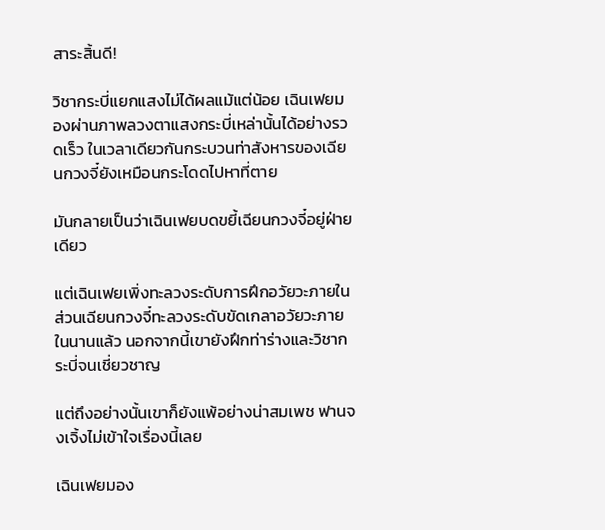สาระสิ้นดี!

วิชากระบี่แยกแสงไม่ได้ผลแม้แต่น้อย เฉินเฟยมองผ่านภาพลวงตาแสงกระบี่เหล่านั้นได้อย่างรวดเร็ว ในเวลาเดียวกันกระบวนท่าสังหารของเฉียนกวงจี๋ยังเหมือนกระโดดไปหาที่ตาย

มันกลายเป็นว่าเฉินเฟยบดขยี้เฉียนกวงจี๋อยู่ฝ่ายเดียว

แต่เฉินเฟยเพิ่งทะลวงระดับการฝึกอวัยวะภายใน ส่วนเฉียนกวงจี๋ทะลวงระดับขัดเกลาอวัยวะภายในนานแล้ว นอกจากนี้เขายังฝึกท่าร่างและวิชากระบี่จนเชี่ยวชาญ

แต่ถึงอย่างนั้นเขาก็ยังแพ้อย่างน่าสมเพช ฟานจงเจิ้งไม่เข้าใจเรื่องนี้เลย

เฉินเฟยมอง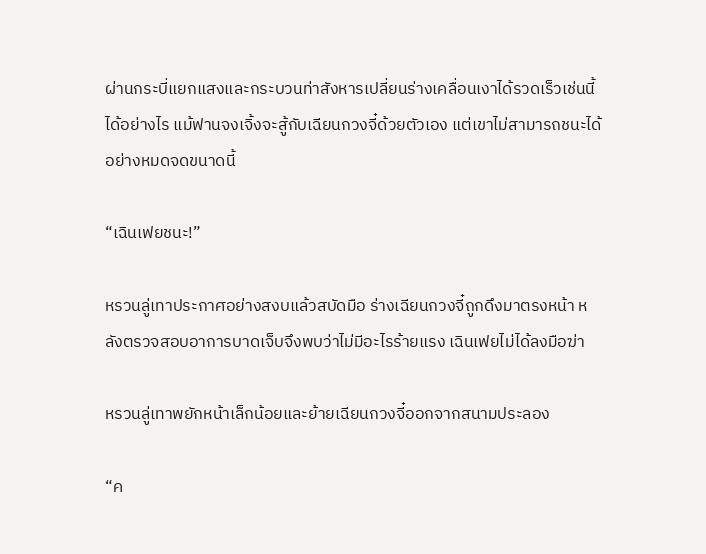ผ่านกระบี่แยกแสงและกระบวนท่าสังหารเปลี่ยนร่างเคลื่อนเงาได้รวดเร็วเช่นนี้ได้อย่างไร แม้ฟานจงเจิ้งจะสู้กับเฉียนกวงจี๋ด้วยตัวเอง แต่เขาไม่สามารถชนะได้อย่างหมดจดขนาดนี้

“เฉินเฟยชนะ!”

หรวนลู่เทาประกาศอย่างสงบแล้วสบัดมือ ร่างเฉียนกวงจี๋ถูกดึงมาตรงหน้า หลังตรวจสอบอาการบาดเจ็บจึงพบว่าไม่มีอะไรร้ายแรง เฉินเฟยไม่ได้ลงมือฆ่า

หรวนลู่เทาพยักหน้าเล็กน้อยและย้ายเฉียนกวงจี๋ออกจากสนามประลอง

“ค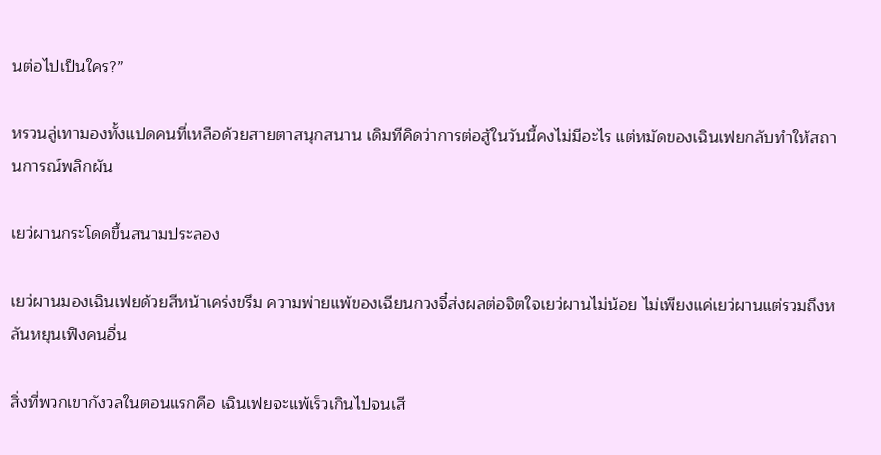นต่อไปเป็นใคร?”

หรวนลู่เทามองทั้งแปดคนที่เหลือด้วยสายตาสนุกสนาน เดิมทีคิดว่าการต่อสู้ในวันนี้คงไม่มีอะไร แต่หมัดของเฉินเฟยกลับทำให้สถานการณ์พลิกผัน

เยว่ผานกระโดดขึ้นสนามประลอง

เยว่ผานมองเฉินเฟยด้วยสีหน้าเคร่งขรึม ความพ่ายแพ้ของเฉียนกวงจี๋ส่งผลต่อจิตใจเยว่ผานไม่น้อย ไม่เพียงแค่เยว่ผานแต่รวมถึงหลันหยุนเฟิงคนอื่น

สิ่งที่พวกเขากังวลในตอนแรกคือ เฉินเฟยจะแพ้เร็วเกินไปจนเสี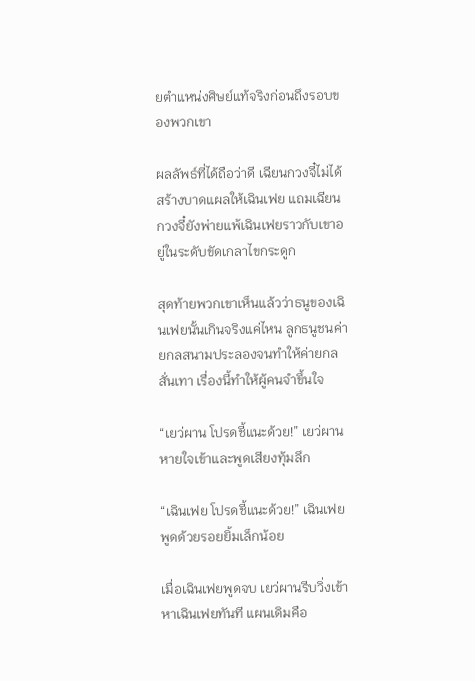ยตำแหน่งศิษย์แท้จริงก่อนถึงรอบของพวกเขา

ผลลัพธ์ที่ได้ถือว่าดี เฉียนกวงจี๋ไม่ได้สร้างบาดแผลให้เฉินเฟย แถมเฉียนกวงจี๋ยังพ่ายแพ้เฉินเฟยราวกับเขาอยู่ในระดับขัดเกลาไขกระดูก

สุดท้ายพวกเขาเห็นแล้วว่าธนูของเฉินเฟยนั้นเกินจริงแค่ไหน ลูกธนูชนค่ายกลสนามประลองจนทำให้ค่ายกลสั่นเทา เรื่องนี้ทำให้ผู้คนจำขึ้นใจ

“เยว่ผาน โปรดชี้แนะด้วย!” เยว่ผานหายใจเข้าและพูดเสียงทุ้มลึก

“เฉินเฟย โปรดชี้แนะด้วย!” เฉินเฟยพูดด้วยรอยยิ้มเล็กน้อย

เมื่อเฉินเฟยพูดจบ เยว่ผานรีบวิ่งเข้าหาเฉินเฟยทันที แผนเดิมคือ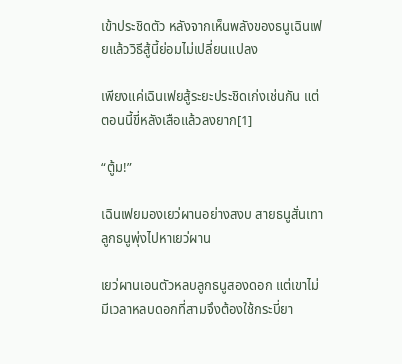เข้าประชิดตัว หลังจากเห็นพลังของธนูเฉินเฟยแล้ววิธีสู้นี้ย่อมไม่เปลี่ยนแปลง

เพียงแค่เฉินเฟยสู้ระยะประชิดเก่งเช่นกัน แต่ตอนนี้ขี่หลังเสือแล้วลงยาก[1]

“ตู้ม!”

เฉินเฟยมองเยว่ผานอย่างสงบ สายธนูสั่นเทา ลูกธนูพุ่งไปหาเยว่ผาน

เยว่ผานเอนตัวหลบลูกธนูสองดอก แต่เขาไม่มีเวลาหลบดอกที่สามจึงต้องใช้กระบี่ยา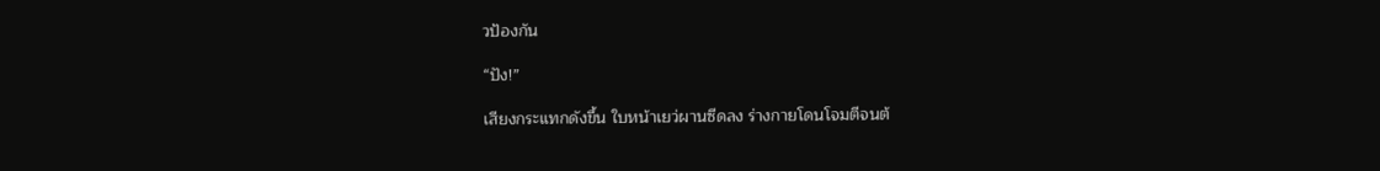วป้องกัน

“ปัง!”

เสียงกระแทกดังขึ้น ใบหน้าเยว่ผานซีดลง ร่างกายโดนโจมตีจนต้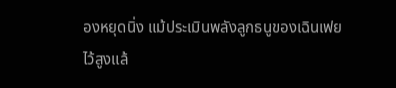องหยุดนิ่ง แม้ประเมินพลังลูกธนูของเฉินเฟยไว้สูงแล้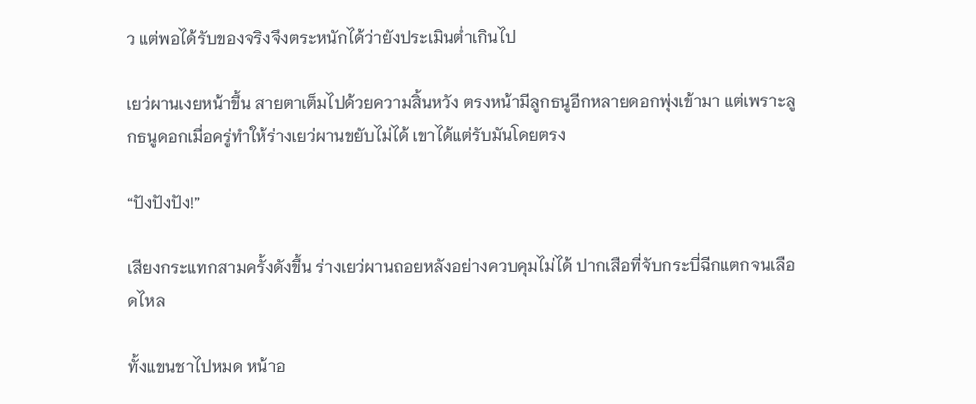ว แต่พอได้รับของจริงจึงตระหนักได้ว่ายังประเมินต่ำเกินไป

เยว่ผานเงยหน้าขึ้น สายตาเต็มไปด้วยความสิ้นหวัง ตรงหน้ามีลูกธนูอีกหลายดอกพุ่งเข้ามา แต่เพราะลูกธนูดอกเมื่อครู่ทำให้ร่างเยว่ผานขยับไม่ได้ เขาได้แต่รับมันโดยตรง

“ปังปังปัง!”

เสียงกระแทกสามครั้งดังขึ้น ร่างเยว่ผานถอยหลังอย่างควบคุมไม่ได้ ปากเสือที่จับกระบี่ฉีกแตกจนเลือดไหล

ทั้งแขนชาไปหมด หน้าอ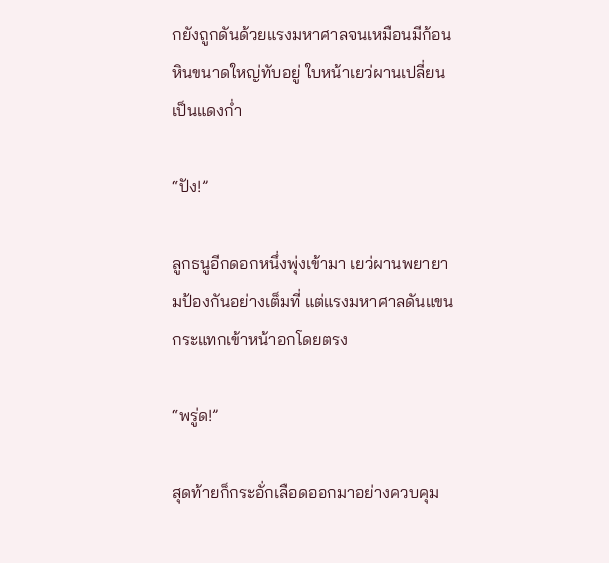กยังถูกดันด้วยแรงมหาศาลจนเหมือนมีก้อนหินขนาดใหญ่ทับอยู่ ใบหน้าเยว่ผานเปลี่ยนเป็นแดงก่ำ

“ปัง!”

ลูกธนูอีกดอกหนึ่งพุ่งเข้ามา เยว่ผานพยายามป้องกันอย่างเต็มที่ แต่แรงมหาศาลดันแขนกระแทกเข้าหน้าอกโดยตรง

“พรู่ด!”

สุดท้ายก็กระอั่กเลือดออกมาอย่างควบคุม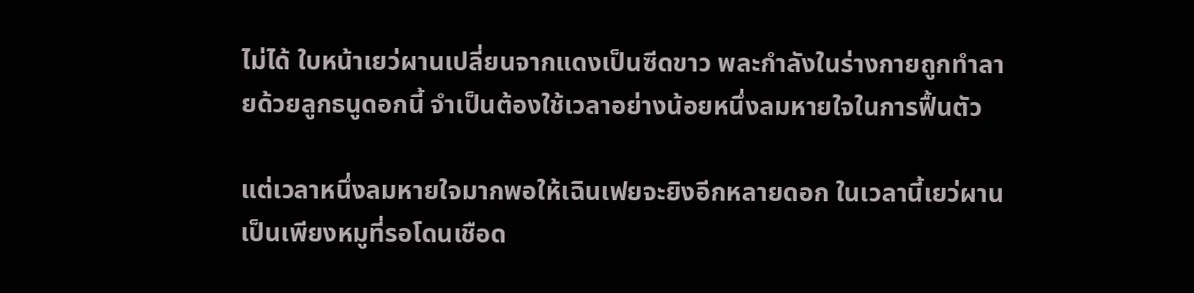ไม่ได้ ใบหน้าเยว่ผานเปลี่ยนจากแดงเป็นซีดขาว พละกำลังในร่างกายถูกทำลายด้วยลูกธนูดอกนี้ จำเป็นต้องใช้เวลาอย่างน้อยหนึ่งลมหายใจในการฟื้นตัว

แต่เวลาหนึ่งลมหายใจมากพอให้เฉินเฟยจะยิงอีกหลายดอก ในเวลานี้เยว่ผานเป็นเพียงหมูที่รอโดนเชือด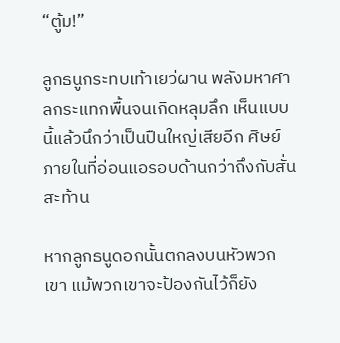“ตู้ม!”

ลูกธนูกระทบเท้าเยว่ผาน พลังมหาศาลกระแทกพื้นจนเกิดหลุมลึก เห็นแบบนี้แล้วนึกว่าเป็นปืนใหญ่เสียอีก ศิษย์ภายในที่อ่อนแอรอบด้านกว่าถึงกับสั่นสะท้าน

หากลูกธนูดอกนั้นตกลงบนหัวพวกเขา แม้พวกเขาจะป้องกันไว้ก็ยัง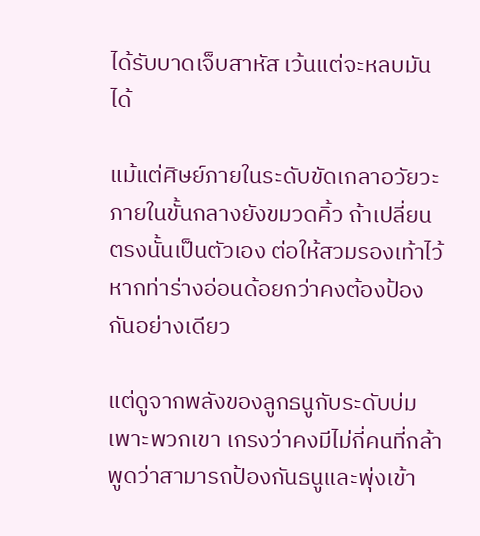ได้รับบาดเจ็บสาหัส เว้นแต่จะหลบมันได้

แม้แต่ศิษย์ภายในระดับขัดเกลาอวัยวะภายในขั้นกลางยังขมวดคิ้ว ถ้าเปลี่ยนตรงนั้นเป็นตัวเอง ต่อให้สวมรองเท้าไว้ หากท่าร่างอ่อนด้อยกว่าคงต้องป้องกันอย่างเดียว

แต่ดูจากพลังของลูกธนูกับระดับบ่มเพาะพวกเขา เกรงว่าคงมีไม่กี่คนที่กล้าพูดว่าสามารถป้องกันธนูและพุ่งเข้า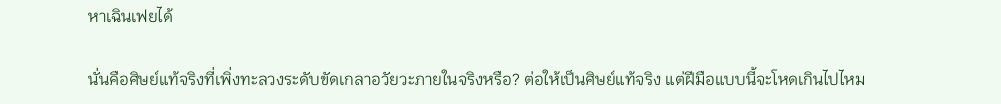หาเฉินเฟยได้

นั่นคือศิษย์แท้จริงที่เพิ่งทะลวงระดับขัดเกลาอวัยวะภายในจริงหรือ? ต่อให้เป็นศิษย์แท้จริง แต่ฝีมือแบบนี้จะโหดเกินไปไหม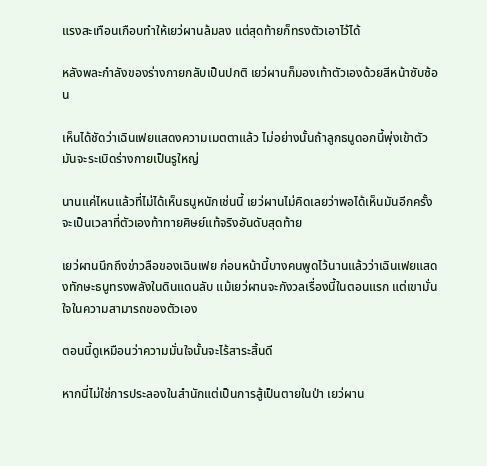แรงสะเทือนเกือบทำให้เยว่ผานล้มลง แต่สุดท้ายก็ทรงตัวเอาไว้ได้

หลังพละกำลังของร่างกายกลับเป็นปกติ เยว่ผานก็มองเท้าตัวเองด้วยสีหน้าซับซ้อน

เห็นได้ชัดว่าเฉินเฟยแสดงความเมตตาแล้ว ไม่อย่างนั้นถ้าลูกธนูดอกนี้พุ่งเข้าตัว มันจะระเบิดร่างกายเป็นรูใหญ่

นานแค่ไหนแล้วที่ไม่ได้เห็นธนูหนักเช่นนี้ เยว่ผานไม่คิดเลยว่าพอได้เห็นมันอีกครั้งจะเป็นเวลาที่ตัวเองท้าทายศิษย์แท้จริงอันดับสุดท้าย

เยว่ผานนึกถึงข่าวลือของเฉินเฟย ก่อนหน้านี้บางคนพูดไว้นานแล้วว่าเฉินเฟยแสดงทักษะธนูทรงพลังในดินแดนลับ แม้เยว่ผานจะกังวลเรื่องนี้ในตอนแรก แต่เขามั่นใจในความสามารถของตัวเอง

ตอนนี้ดูเหมือนว่าความมั่นใจนั้นจะไร้สาระสิ้นดี

หากนี่ไม่ใช่การประลองในสำนักแต่เป็นการสู้เป็นตายในป่า เยว่ผาน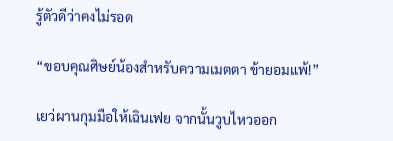รู้ตัวดีว่าคงไม่รอด

“ขอบคุณศิษย์น้องสำหรับความเมตตา ข้ายอมแพ้!”

เยว่ผานกุมมือให้เฉินเฟย จากนั้นวูบไหวออก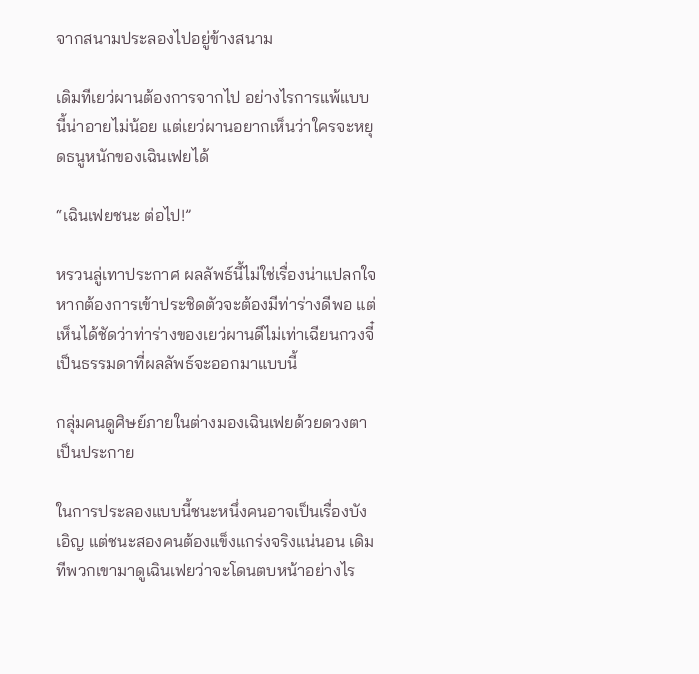จากสนามประลองไปอยู่ข้างสนาม

เดิมทีเยว่ผานต้องการจากไป อย่างไรการแพ้แบบนี้น่าอายไม่น้อย แต่เยว่ผานอยากเห็นว่าใครจะหยุดธนูหนักของเฉินเฟยได้

“เฉินเฟยชนะ ต่อไป!”

หรวนลู่เทาประกาศ ผลลัพธ์นี้ไม่ใช่เรื่องน่าแปลกใจ หากต้องการเข้าประชิดตัวจะต้องมีท่าร่างดีพอ แต่เห็นได้ชัดว่าท่าร่างของเยว่ผานดีไม่เท่าเฉียนกวงจี๋ เป็นธรรมดาที่ผลลัพธ์จะออกมาแบบนี้

กลุ่มคนดูศิษย์ภายในต่างมองเฉินเฟยด้วยดวงตาเป็นประกาย

ในการประลองแบบนี้ชนะหนึ่งคนอาจเป็นเรื่องบังเอิญ แต่ชนะสองคนต้องแข็งแกร่งจริงแน่นอน เดิมทีพวกเขามาดูเฉินเฟยว่าจะโดนตบหน้าอย่างไร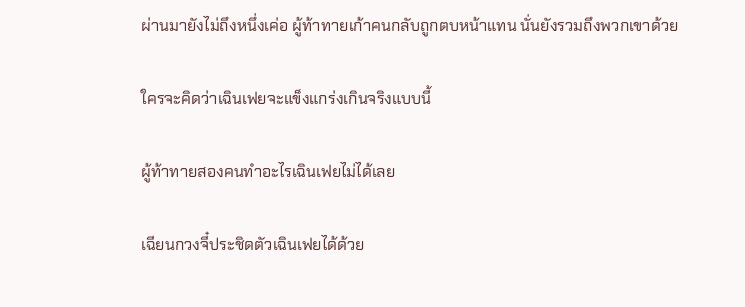ผ่านมายังไม่ถึงหนึ่งเค่อ ผู้ท้าทายเก้าคนกลับถูกตบหน้าแทน นั่นยังรวมถึงพวกเขาด้วย

ใครจะคิดว่าเฉินเฟยจะแข็งแกร่งเกินจริงแบบนี้

ผู้ท้าทายสองคนทำอะไรเฉินเฟยไม่ได้เลย

เฉียนกวงจี๋ประชิดตัวเฉินเฟยได้ด้วย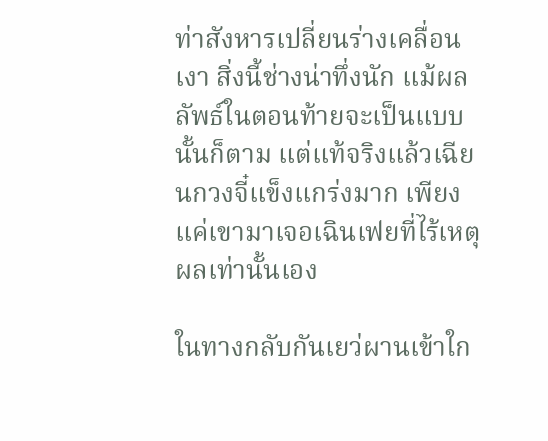ท่าสังหารเปลี่ยนร่างเคลื่อนเงา สิ่งนี้ช่างน่าทึ่งนัก แม้ผลลัพธ์ในตอนท้ายจะเป็นแบบนั้นก็ตาม แต่แท้จริงแล้วเฉียนกวงจี๋แข็งแกร่งมาก เพียงแค่เขามาเจอเฉินเฟยที่ไร้เหตุผลเท่านั้นเอง

ในทางกลับกันเยว่ผานเข้าใก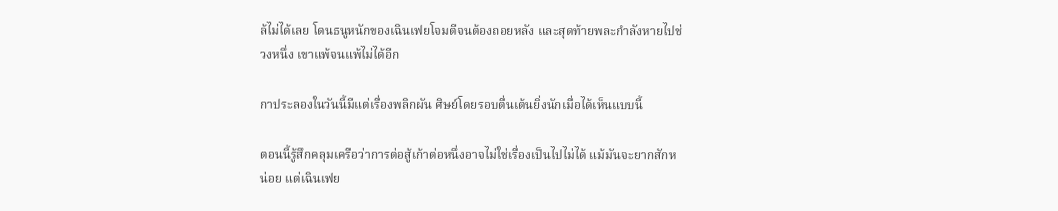ล้ไม่ได้เลย โดนธนูหนักของเฉินเฟยโจมตีจนต้องถอยหลัง และสุดท้ายพละกำลังหายไปช่วงหนึ่ง เขาแพ้จนแพ้ไม่ได้อีก

กาประลองในวันนี้มีแต่เรื่องพลิกผัน ศิษย์โดยรอบตื่นเต้นยิ่งนักเมื่อได้เห็นแบบนี้

ตอนนี้รู้สึกคลุมเครือว่าการต่อสู้เก้าต่อหนึ่งอาจไม่ใช่เรื่องเป็นไปไม่ได้ แม้มันจะยากสักหน่อย แต่เฉินเฟย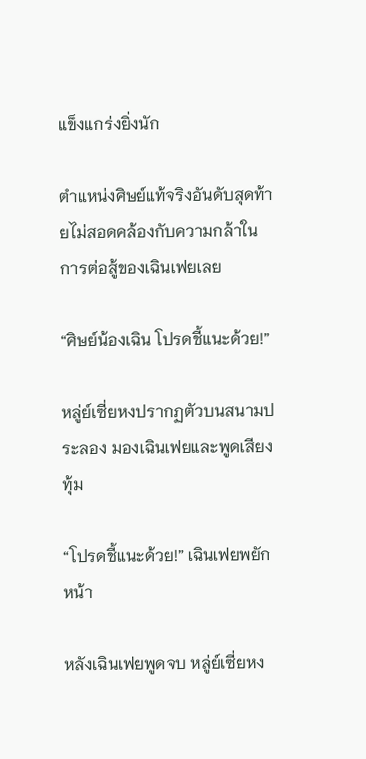แข็งแกร่งยิ่งนัก

ตำแหน่งศิษย์แท้จริงอันดับสุดท้ายไม่สอดคล้องกับความกล้าในการต่อสู้ของเฉินเฟยเลย

“ศิษย์น้องเฉิน โปรดชี้แนะด้วย!”

หลู่ย์เซี่ยหงปรากฏตัวบนสนามประลอง มองเฉินเฟยและพูดเสียงทุ้ม

“โปรดชี้แนะด้วย!” เฉินเฟยพยักหน้า

หลังเฉินเฟยพูดจบ หลู่ย์เซี่ยหง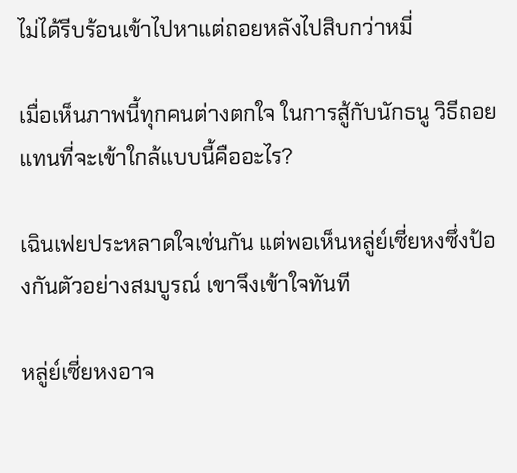ไม่ได้รีบร้อนเข้าไปหาแต่ถอยหลังไปสิบกว่าหมี่

เมื่อเห็นภาพนี้ทุกคนต่างตกใจ ในการสู้กับนักธนู วิธีถอยแทนที่จะเข้าใกล้แบบนี้คืออะไร?

เฉินเฟยประหลาดใจเช่นกัน แต่พอเห็นหลู่ย์เซี่ยหงซึ่งป้องกันตัวอย่างสมบูรณ์ เขาจึงเข้าใจทันที

หลู่ย์เซี่ยหงอาจ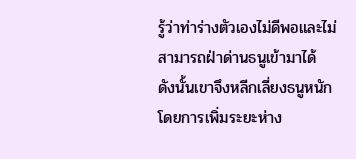รู้ว่าท่าร่างตัวเองไม่ดีพอและไม่สามารถฝ่าด่านธนูเข้ามาได้ ดังนั้นเขาจึงหลีกเลี่ยงธนูหนักโดยการเพิ่มระยะห่าง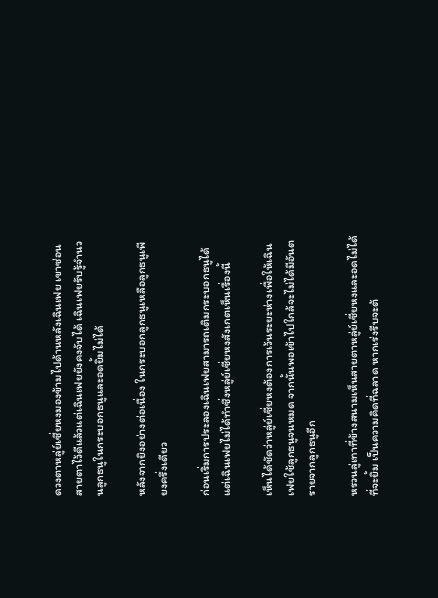ดวงตาหลู่ย์เซี่ยหงมองข้ามไปด้านหลังเฉินเฟย เขาซ่อนสายตาไว้ดีแล้วแต่เฉินเฟยยังคงจับได้ เฉินเฟยรับรู้จำนวนลูกธนูในกระบอกธนูและอดยิ้มไม่ได้

หลังจากยิงอย่างต่อเนื่อง ในกระบอกลูกธนูเหลือลูกธนูเพียงครึ่งเดียว

ก่อนเริ่มการประลองเฉินเฟยสามารถเติมกระบอกธนูได้ แต่เฉินเฟยไม่ได้ทำซึ่งหลู่ย์เซี่ยหงสังเกตเห็นเรื่องนี้

เห็นได้ชัดว่าหลู่ย์เซี่ยหงต้องการเว้นระยะห่างเพื่อให้เฉินเฟยใช้ลูกธนูจนหมด จากนั้นพอเข้าไปใกล้จะไม่ได้มีอันตรายจากลูกธนูอีก

หรวนลู่เทาที่ข้างสนามเห็นสายตาหลู่ย์เซี่ยหงและอดไม่ได้ที่จะยิ้ม เป็นความคิดที่ฉลาด หากเร่งรีบจะต้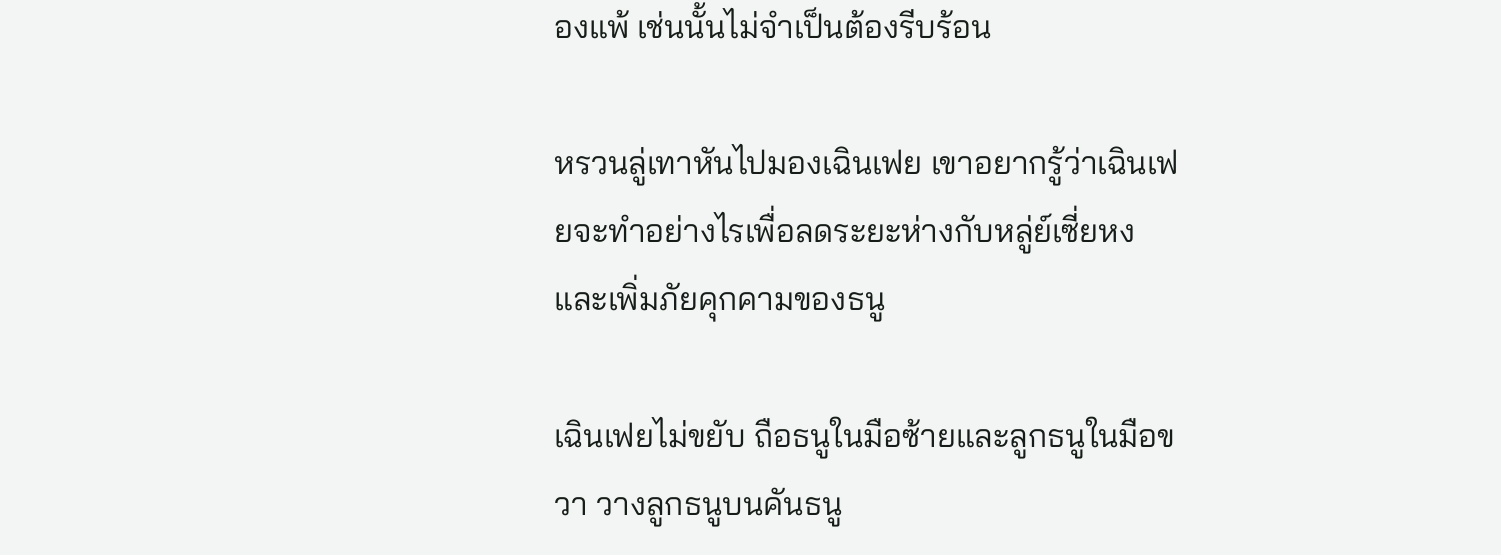องแพ้ เช่นนั้นไม่จำเป็นต้องรีบร้อน

หรวนลู่เทาหันไปมองเฉินเฟย เขาอยากรู้ว่าเฉินเฟยจะทำอย่างไรเพื่อลดระยะห่างกับหลู่ย์เซี่ยหงและเพิ่มภัยคุกคามของธนู

เฉินเฟยไม่ขยับ ถือธนูในมือซ้ายและลูกธนูในมือขวา วางลูกธนูบนคันธนู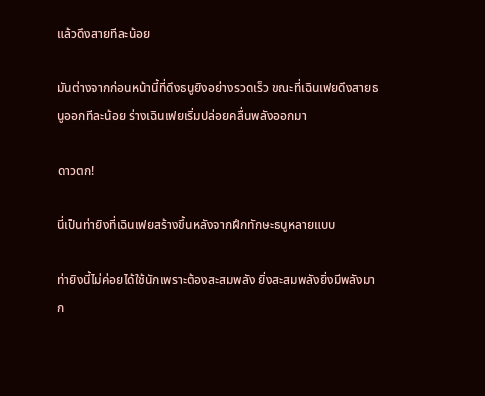แล้วดึงสายทีละน้อย

มันต่างจากก่อนหน้านี้ที่ดึงธนูยิงอย่างรวดเร็ว ขณะที่เฉินเฟยดึงสายธนูออกทีละน้อย ร่างเฉินเฟยเริ่มปล่อยคลื่นพลังออกมา

ดาวตก!

นี่เป็นท่ายิงที่เฉินเฟยสร้างขึ้นหลังจากฝึกทักษะธนูหลายแบบ

ท่ายิงนี้ไม่ค่อยได้ใช้นักเพราะต้องสะสมพลัง ยิ่งสะสมพลังยิ่งมีพลังมาก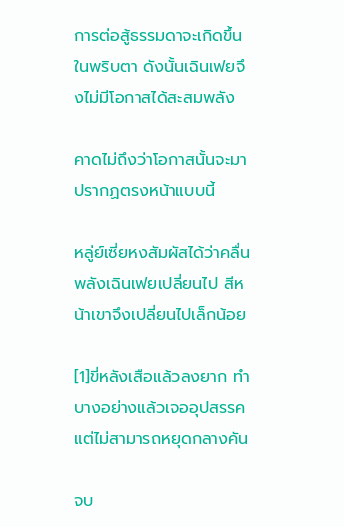การต่อสู้ธรรมดาจะเกิดขึ้นในพริบตา ดังนั้นเฉินเฟยจึงไม่มีโอกาสได้สะสมพลัง

คาดไม่ถึงว่าโอกาสนั้นจะมาปรากฏตรงหน้าแบบนี้

หลู่ย์เซี่ยหงสัมผัสได้ว่าคลื่นพลังเฉินเฟยเปลี่ยนไป สีหน้าเขาจึงเปลี่ยนไปเล็กน้อย

[1]ขี่หลังเสือแล้วลงยาก ทำบางอย่างแล้วเจออุปสรรคแต่ไม่สามารถหยุดกลางคัน

จบ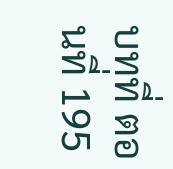บทที่ ตอนที่ 195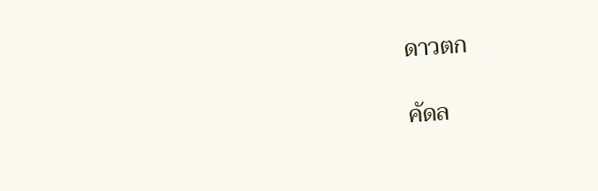ดาวตก

คัดล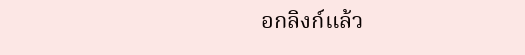อกลิงก์แล้ว